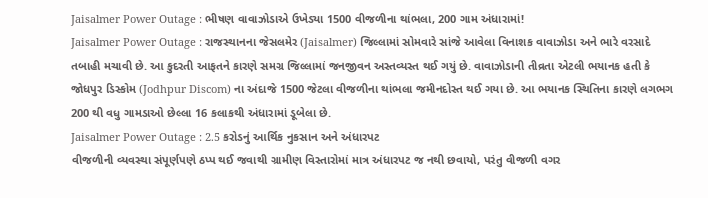Jaisalmer Power Outage : ભીષણ વાવાઝોડાએ ઉખેડ્યા 1500 વીજળીના થાંભલા, 200 ગામ અંધારામાં!
Jaisalmer Power Outage : રાજસ્થાનના જેસલમેર (Jaisalmer) જિલ્લામાં સોમવારે સાંજે આવેલા વિનાશક વાવાઝોડા અને ભારે વરસાદે તબાહી મચાવી છે. આ કુદરતી આફતને કારણે સમગ્ર જિલ્લામાં જનજીવન અસ્તવ્યસ્ત થઈ ગયું છે. વાવાઝોડાની તીવ્રતા એટલી ભયાનક હતી કે જોધપુર ડિસ્કોમ (Jodhpur Discom) ના અંદાજે 1500 જેટલા વીજળીના થાંભલા જમીનદોસ્ત થઈ ગયા છે. આ ભયાનક સ્થિતિના કારણે લગભગ 200 થી વધુ ગામડાઓ છેલ્લા 16 કલાકથી અંધારામાં ડૂબેલા છે.
Jaisalmer Power Outage : 2.5 કરોડનું આર્થિક નુકસાન અને અંધારપટ
વીજળીની વ્યવસ્થા સંપૂર્ણપણે ઠપ્પ થઈ જવાથી ગ્રામીણ વિસ્તારોમાં માત્ર અંધારપટ જ નથી છવાયો, પરંતુ વીજળી વગર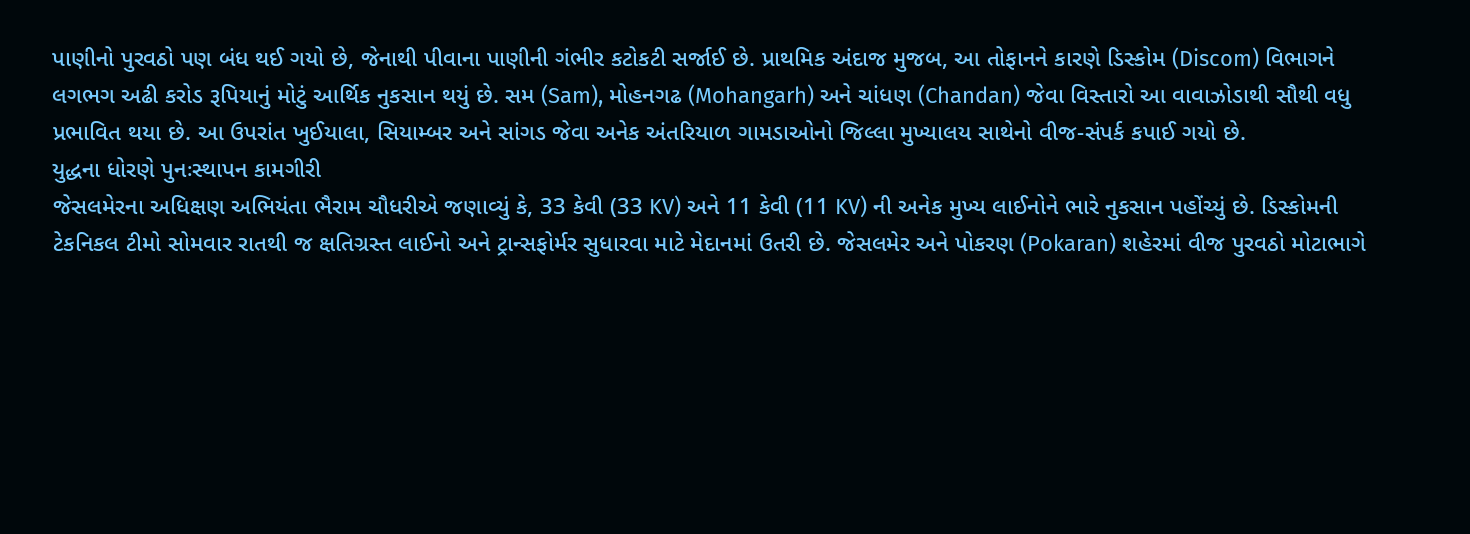પાણીનો પુરવઠો પણ બંધ થઈ ગયો છે, જેનાથી પીવાના પાણીની ગંભીર કટોકટી સર્જાઈ છે. પ્રાથમિક અંદાજ મુજબ, આ તોફાનને કારણે ડિસ્કોમ (Discom) વિભાગને લગભગ અઢી કરોડ રૂપિયાનું મોટું આર્થિક નુકસાન થયું છે. સમ (Sam), મોહનગઢ (Mohangarh) અને ચાંધણ (Chandan) જેવા વિસ્તારો આ વાવાઝોડાથી સૌથી વધુ પ્રભાવિત થયા છે. આ ઉપરાંત ખુઈયાલા, સિયામ્બર અને સાંગડ જેવા અનેક અંતરિયાળ ગામડાઓનો જિલ્લા મુખ્યાલય સાથેનો વીજ-સંપર્ક કપાઈ ગયો છે.
યુદ્ધના ધોરણે પુનઃસ્થાપન કામગીરી
જેસલમેરના અધિક્ષણ અભિયંતા ભૈરામ ચૌધરીએ જણાવ્યું કે, 33 કેવી (33 KV) અને 11 કેવી (11 KV) ની અનેક મુખ્ય લાઈનોને ભારે નુકસાન પહોંચ્યું છે. ડિસ્કોમની ટેકનિકલ ટીમો સોમવાર રાતથી જ ક્ષતિગ્રસ્ત લાઈનો અને ટ્રાન્સફોર્મર સુધારવા માટે મેદાનમાં ઉતરી છે. જેસલમેર અને પોકરણ (Pokaran) શહેરમાં વીજ પુરવઠો મોટાભાગે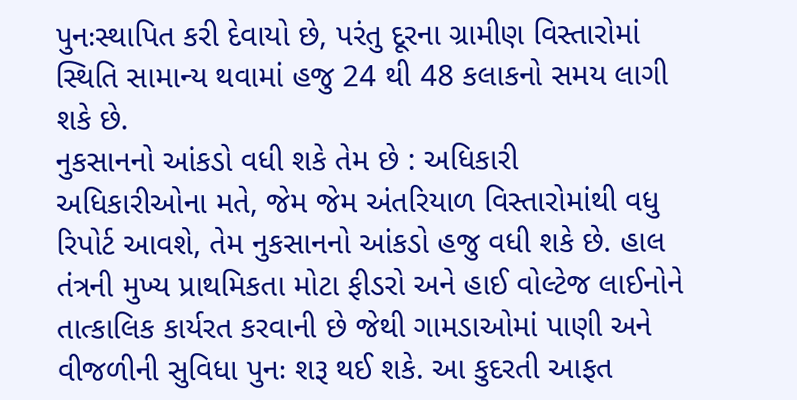પુનઃસ્થાપિત કરી દેવાયો છે, પરંતુ દૂરના ગ્રામીણ વિસ્તારોમાં સ્થિતિ સામાન્ય થવામાં હજુ 24 થી 48 કલાકનો સમય લાગી શકે છે.
નુકસાનનો આંકડો વધી શકે તેમ છે : અધિકારી
અધિકારીઓના મતે, જેમ જેમ અંતરિયાળ વિસ્તારોમાંથી વધુ રિપોર્ટ આવશે, તેમ નુકસાનનો આંકડો હજુ વધી શકે છે. હાલ તંત્રની મુખ્ય પ્રાથમિકતા મોટા ફીડરો અને હાઈ વોલ્ટેજ લાઈનોને તાત્કાલિક કાર્યરત કરવાની છે જેથી ગામડાઓમાં પાણી અને વીજળીની સુવિધા પુનઃ શરૂ થઈ શકે. આ કુદરતી આફત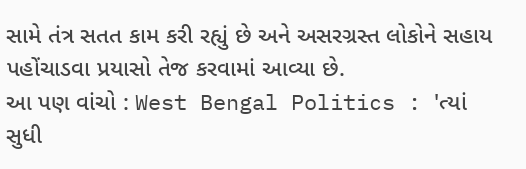સામે તંત્ર સતત કામ કરી રહ્યું છે અને અસરગ્રસ્ત લોકોને સહાય પહોંચાડવા પ્રયાસો તેજ કરવામાં આવ્યા છે.
આ પણ વાંચો : West Bengal Politics : 'ત્યાં સુધી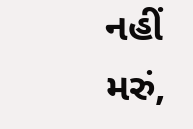નહીં મરું,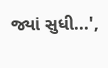જ્યાં સુધી...',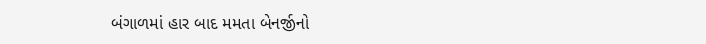બંગાળમાં હાર બાદ મમતા બેનર્જીનો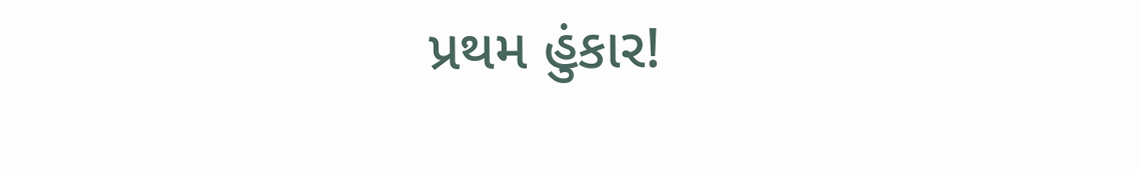પ્રથમ હુંકાર!